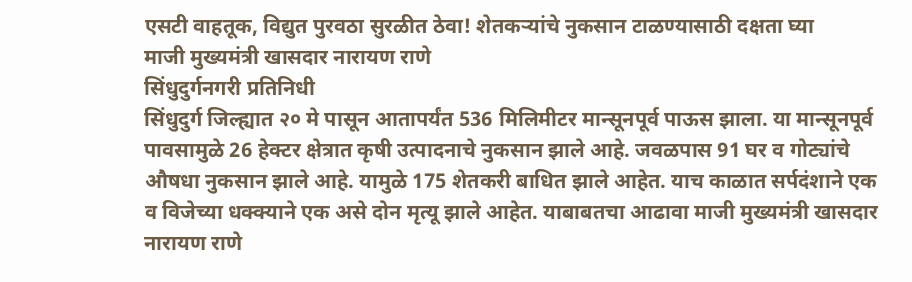एसटी वाहतूक, विद्युत पुरवठा सुरळीत ठेवा! शेतकऱ्यांचे नुकसान टाळण्यासाठी दक्षता घ्या
माजी मुख्यमंत्री खासदार नारायण राणे
सिंधुदुर्गनगरी प्रतिनिधी
सिंधुदुर्ग जिल्ह्यात २० मे पासून आतापर्यंत 536 मिलिमीटर मान्सूनपूर्व पाऊस झाला. या मान्सूनपूर्व पावसामुळे 26 हेक्टर क्षेत्रात कृषी उत्पादनाचे नुकसान झाले आहे. जवळपास 91 घर व गोट्यांचे औषधा नुकसान झाले आहे. यामुळे 175 शेतकरी बाधित झाले आहेत. याच काळात सर्पदंशाने एक व विजेच्या धक्क्याने एक असे दोन मृत्यू झाले आहेत. याबाबतचा आढावा माजी मुख्यमंत्री खासदार नारायण राणे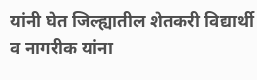यांनी घेत जिल्ह्यातील शेतकरी विद्यार्थी व नागरीक यांना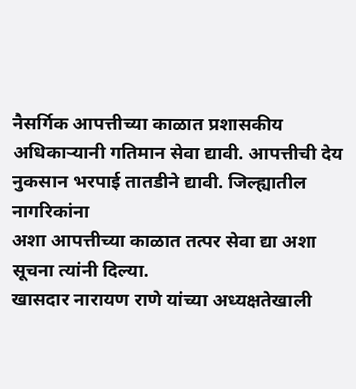नैसर्गिक आपत्तीच्या काळात प्रशासकीय अधिकाऱ्यानी गतिमान सेवा द्यावी. आपत्तीची देय नुकसान भरपाई तातडीने द्यावी. जिल्ह्यातील नागरिकांना
अशा आपत्तीच्या काळात तत्पर सेवा द्या अशा सूचना त्यांनी दिल्या.
खासदार नारायण राणे यांच्या अध्यक्षतेखाली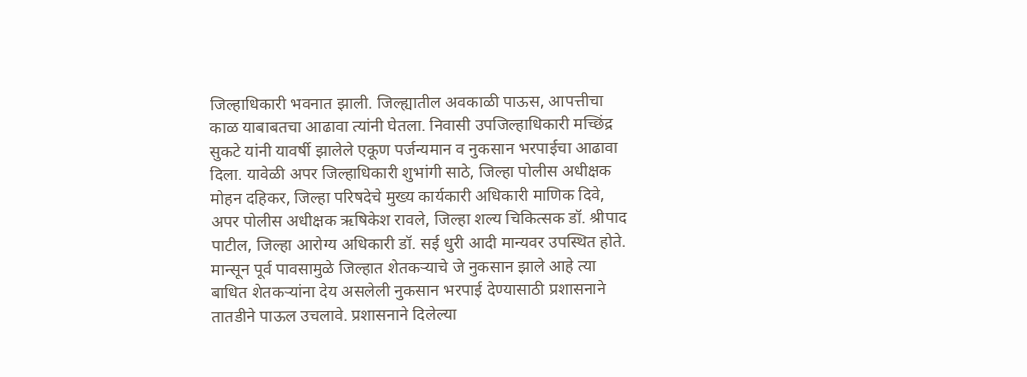जिल्हाधिकारी भवनात झाली. जिल्ह्यातील अवकाळी पाऊस, आपत्तीचा काळ याबाबतचा आढावा त्यांनी घेतला. निवासी उपजिल्हाधिकारी मच्छिंद्र सुकटे यांनी यावर्षी झालेले एकूण पर्जन्यमान व नुकसान भरपाईचा आढावा दिला. यावेळी अपर जिल्हाधिकारी शुभांगी साठे, जिल्हा पोलीस अधीक्षक मोहन दहिकर, जिल्हा परिषदेचे मुख्य कार्यकारी अधिकारी माणिक दिवे, अपर पोलीस अधीक्षक ऋषिकेश रावले, जिल्हा शल्य चिकित्सक डॉ. श्रीपाद पाटील, जिल्हा आरोग्य अधिकारी डॉ. सई धुरी आदी मान्यवर उपस्थित होते.
मान्सून पूर्व पावसामुळे जिल्हात शेतकऱ्याचे जे नुकसान झाले आहे त्या बाधित शेतकऱ्यांना देय असलेली नुकसान भरपाई देण्यासाठी प्रशासनाने तातडीने पाऊल उचलावे. प्रशासनाने दिलेल्या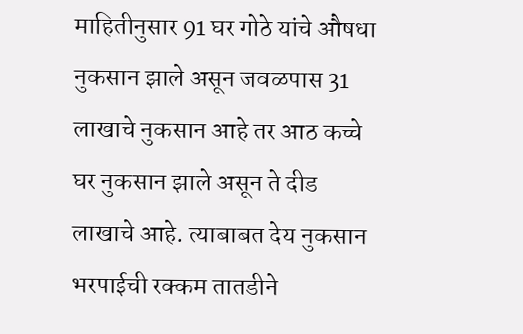माहितीनुसार 91 घर गोठे यांचे औषधा नुकसान झाले असून जवळपास 31 लाखाचे नुकसान आहे तर आठ कच्चे घर नुकसान झाले असून ते दीड लाखाचे आहे. त्याबाबत देय नुकसान भरपाईची रक्कम तातडीने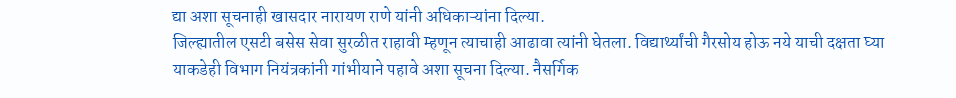द्या अशा सूचनाही खासदार नारायण राणे यांनी अधिकाऱ्यांना दिल्या.
जिल्ह्यातील एसटी बसेस सेवा सुरळीत राहावी म्हणून त्याचाही आढावा त्यांनी घेतला. विद्यार्थ्यांची गैरसोय होऊ नये याची दक्षता घ्या याकडेही विभाग नियंत्रकांनी गांभीयाने पहावे अशा सूचना दिल्या. नैसर्गिक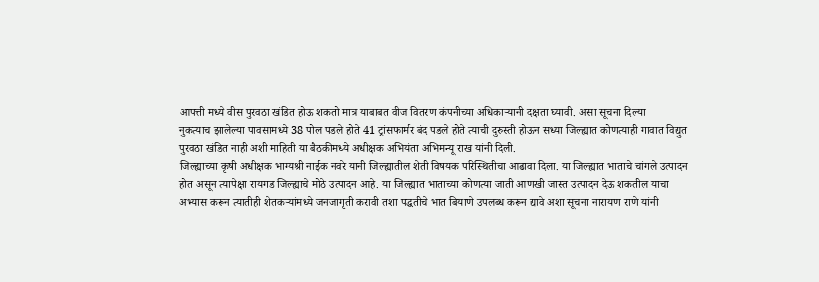आपत्ती मध्ये वीस पुरवठा खंडित होऊ शकतो मात्र याबाबत वीज वितरण कंपनीच्या अधिकाऱ्यानी दक्षता घ्यावी. असा सूचना दिल्या
नुकत्याच झालेल्या पावसामध्ये 38 पोल पडले होते 41 ट्रांसफार्मर बंद पडले होते त्याची दुरुस्ती होऊन सध्या जिल्ह्यात कोणत्याही गावात विद्युत पुरवठा खंडित नाही अशी माहिती या बैठकीमध्ये अधीक्षक अभियंता अभिमन्यू राख यांनी दिली.
जिल्ह्याच्या कृषी अधीक्षक भाग्यश्री नाईक नवरे यानी जिल्ह्यातील शेती विषयक परिस्थितीचा आढावा दिला. या जिल्ह्यात भाताचे चांगले उत्पादन होत असून त्यापेक्षा रायगड जिल्ह्याचे मोठे उत्पादन आहे. या जिल्ह्यात भाताच्या कोणत्या जाती आणखी जास्त उत्पादन देऊ शकतील याचा अभ्यास करून त्यातीही शेतकऱ्यांमध्ये जनजागृती करावी तशा पद्धतीचे भात बियाणे उपलब्ध करून द्यावे अशा सूचना नारायण राणे यांनी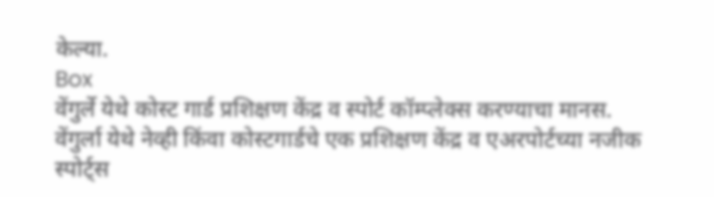केल्या.
Box
वेंगुर्ले येथे कोस्ट गार्ड प्रशिक्षण केंद्र व स्पोर्ट कॉम्प्लेक्स करण्याचा मानस.
वेंगुर्ला येथे नेव्ही किंवा कोस्टगार्डचे एक प्रशिक्षण केंद्र व एअरपोर्टच्या नजीक स्पोर्ट्स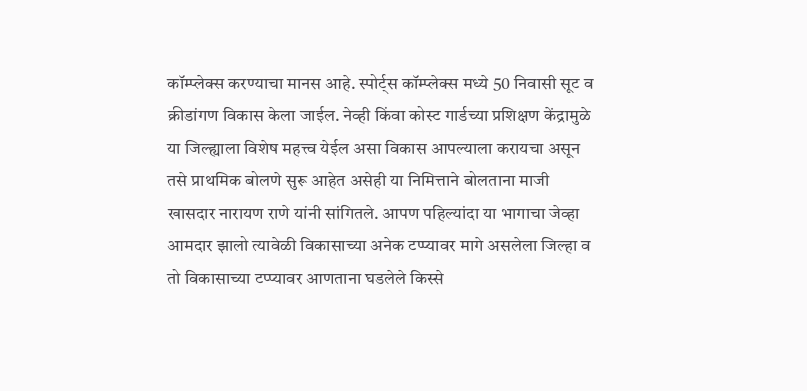कॉम्प्लेक्स करण्याचा मानस आहे. स्पोर्ट्स कॉम्प्लेक्स मध्ये 50 निवासी सूट व क्रीडांगण विकास केला जाईल. नेव्ही किंवा कोस्ट गार्डच्या प्रशिक्षण केंद्रामुळे या जिल्ह्याला विशेष महत्त्व येईल असा विकास आपल्याला करायचा असून तसे प्राथमिक बोलणे सुरू आहेत असेही या निमित्ताने बोलताना माजी खासदार नारायण राणे यांनी सांगितले. आपण पहिल्यांदा या भागाचा जेव्हा आमदार झालो त्यावेळी विकासाच्या अनेक टप्प्यावर मागे असलेला जिल्हा व तो विकासाच्या टप्प्यावर आणताना घडलेले किस्से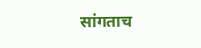सांगताच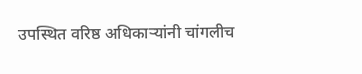उपस्थित वरिष्ठ अधिकाऱ्यांनी चांगलीच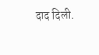दाद दिली.